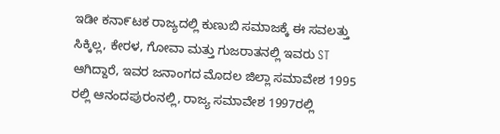ಇಡೀ ಕನಾ೯ಟಕ ರಾಜ್ಯದಲ್ಲಿ ಕುಣುಬಿ ಸಮಾಜಕ್ಕೆ ಈ ಸವಲತ್ತು ಸಿಕ್ಕಿಲ್ಲ, ಕೇರಳ, ಗೋವಾ ಮತ್ತು ಗುಜರಾತನಲ್ಲಿ ಇವರು ST ಆಗಿದ್ದಾರೆ, ಇವರ ಜನಾಂಗದ ಮೊದಲ ಜಿಲ್ಲಾ ಸಮಾವೇಶ 1995 ರಲ್ಲಿ ಆನಂದಪುರಂನಲ್ಲಿ, ರಾಜ್ಯ ಸಮಾವೇಶ 1997ರಲ್ಲಿ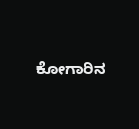ಕೋಗಾರಿನ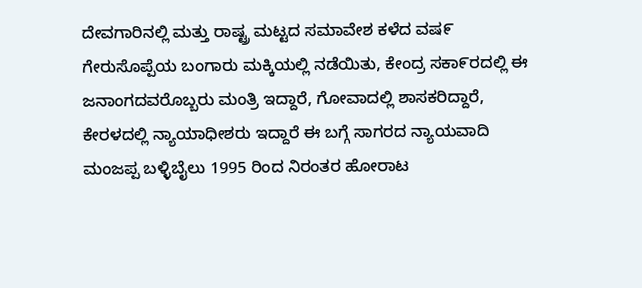ದೇವಗಾರಿನಲ್ಲಿ ಮತ್ತು ರಾಷ್ಟ್ರ ಮಟ್ಟದ ಸಮಾವೇಶ ಕಳೆದ ವಷ೯ ಗೇರುಸೊಪ್ಪೆಯ ಬಂಗಾರು ಮಕ್ಕಿಯಲ್ಲಿ ನಡೆಯಿತು, ಕೇಂದ್ರ ಸಕಾ೯ರದಲ್ಲಿ ಈ ಜನಾಂಗದವರೊಬ್ಬರು ಮಂತ್ರಿ ಇದ್ದಾರೆ, ಗೋವಾದಲ್ಲಿ ಶಾಸಕರಿದ್ದಾರೆ, ಕೇರಳದಲ್ಲಿ ನ್ಯಾಯಾಧೀಶರು ಇದ್ದಾರೆ ಈ ಬಗ್ಗೆ ಸಾಗರದ ನ್ಯಾಯವಾದಿ ಮಂಜಪ್ಪ ಬಳ್ಳಿಬೈಲು 1995 ರಿಂದ ನಿರಂತರ ಹೋರಾಟ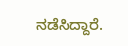ನಡೆಸಿದ್ದಾರೆ.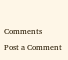Comments
Post a Comment